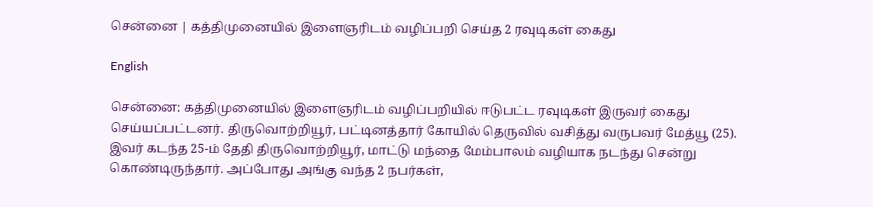சென்னை | கத்திமுனையில் இளைஞரிடம் வழிப்பறி செய்த 2 ரவுடிகள் கைது

English

சென்னை: கத்திமுனையில் இளைஞரிடம் வழிப்பறியில் ஈடுபட்ட ரவுடிகள் இருவர் கைது செய்யப்பட்டனர். திருவொற்றியூர், பட்டினத்தார் கோயில் தெருவில் வசித்து வருபவர் மேத்யூ (25). இவர் கடந்த 25-ம் தேதி திருவொற்றியூர், மாட்டு மந்தை மேம்பாலம் வழியாக நடந்து சென்று கொண்டிருந்தார். அப்போது அங்கு வந்த 2 நபர்கள்,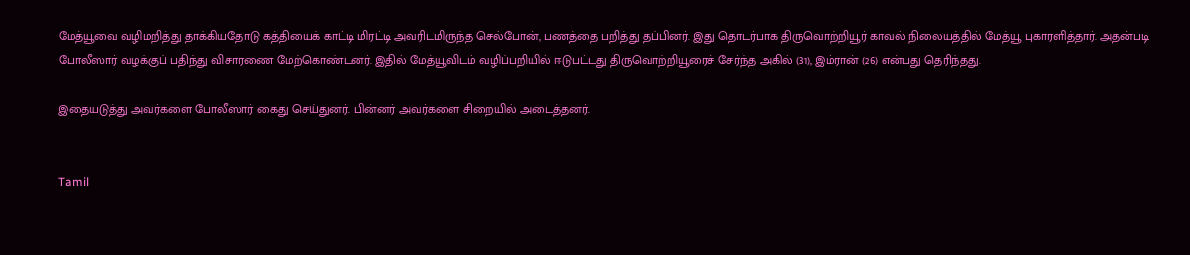மேத்யூவை வழிமறித்து தாக்கியதோடு கத்தியைக் காட்டி மிரட்டி அவரிடமிருந்த செல்போன், பணத்தை பறித்து தப்பினர். இது தொடர்பாக திருவொற்றியூர் காவல் நிலையத்தில் மேத்யூ புகாரளித்தார். அதன்படி போலீஸார் வழக்குப் பதிந்து விசாரணை மேற்கொண்டனர். இதில் மேத்யூவிடம் வழிப்பறியில் ஈடுபட்டது திருவொற்றியூரைச் சேர்ந்த அகில் (31), இம்ரான் (26) என்பது தெரிந்தது.

இதையடுத்து அவர்களை போலீஸார் கைது செய்துனர். பின்னர் அவர்களை சிறையில் அடைத்தனர்.


Tamil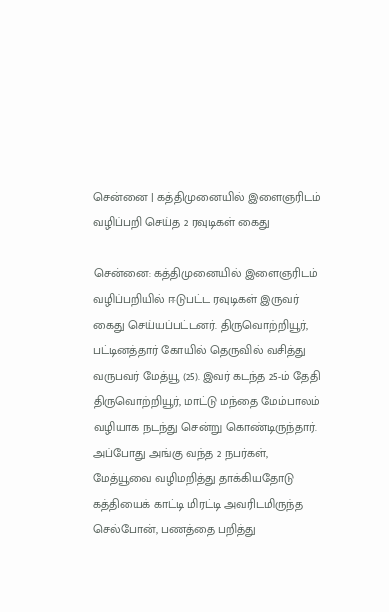சென்னை | கத்திமுனையில் இளைஞரிடம் வழிப்பறி செய்த 2 ரவுடிகள் கைது

சென்னை: கத்திமுனையில் இளைஞரிடம் வழிப்பறியில் ஈடுபட்ட ரவுடிகள் இருவர் கைது செய்யப்பட்டனர். திருவொற்றியூர், பட்டினத்தார் கோயில் தெருவில் வசித்து வருபவர் மேத்யூ (25). இவர் கடந்த 25-ம் தேதி திருவொற்றியூர், மாட்டு மந்தை மேம்பாலம் வழியாக நடந்து சென்று கொண்டிருந்தார். அப்போது அங்கு வந்த 2 நபர்கள், மேத்யூவை வழிமறித்து தாக்கியதோடு கத்தியைக் காட்டி மிரட்டி அவரிடமிருந்த செல்போன், பணத்தை பறித்து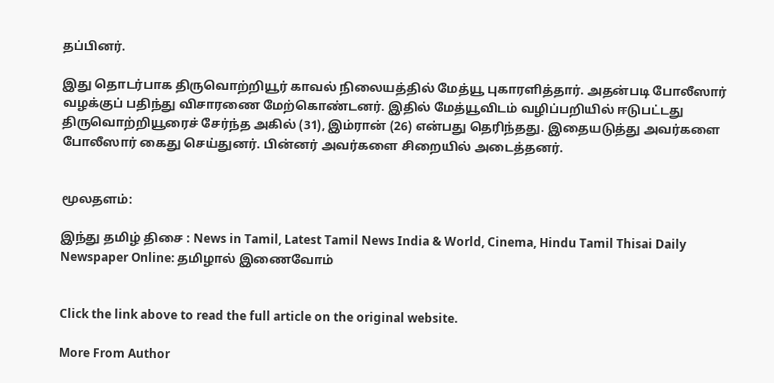தப்பினர்.

இது தொடர்பாக திருவொற்றியூர் காவல் நிலையத்தில் மேத்யூ புகாரளித்தார். அதன்படி போலீஸார் வழக்குப் பதிந்து விசாரணை மேற்கொண்டனர். இதில் மேத்யூவிடம் வழிப்பறியில் ஈடுபட்டது திருவொற்றியூரைச் சேர்ந்த அகில் (31), இம்ரான் (26) என்பது தெரிந்தது. இதையடுத்து அவர்களை போலீஸார் கைது செய்துனர். பின்னர் அவர்களை சிறையில் அடைத்தனர்.


மூலதளம்:

இந்து தமிழ் திசை : News in Tamil, Latest Tamil News India & World, Cinema, Hindu Tamil Thisai Daily Newspaper Online: தமிழால் இணைவோம்


Click the link above to read the full article on the original website.

More From Author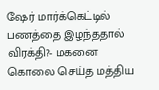ஷேர் மார்க்கெட்டில் பணத்தை இழந்ததால் விரக்தி?- மகனை கொலை செய்த மத்திய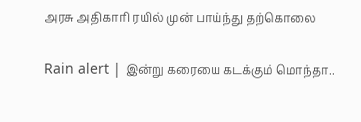அரசு அதிகாரி ரயில் முன் பாய்ந்து தற்கொலை

Rain alert | இன்று கரையை கடக்கும் மொந்தா..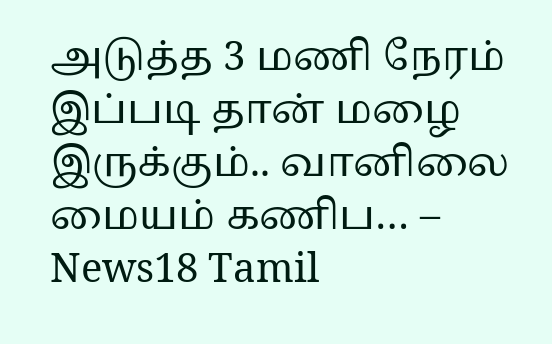அடுத்த 3 மணி நேரம் இப்படி தான் மழை இருக்கும்.. வானிலை மையம் கணிப… – News18 Tamil